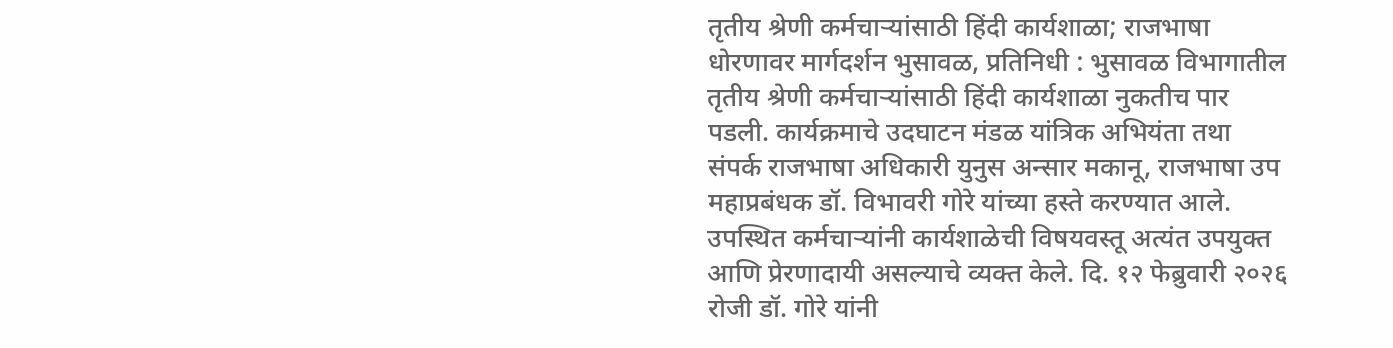तृतीय श्रेणी कर्मचाऱ्यांसाठी हिंदी कार्यशाळा; राजभाषा धोरणावर मार्गदर्शन भुसावळ, प्रतिनिधी : भुसावळ विभागातील तृतीय श्रेणी कर्मचाऱ्यांसाठी हिंदी कार्यशाळा नुकतीच पार पडली. कार्यक्रमाचे उदघाटन मंडळ यांत्रिक अभियंता तथा संपर्क राजभाषा अधिकारी युनुस अन्सार मकानू, राजभाषा उप महाप्रबंधक डॉ. विभावरी गोरे यांच्या हस्ते करण्यात आले. उपस्थित कर्मचाऱ्यांनी कार्यशाळेची विषयवस्तू अत्यंत उपयुक्त आणि प्रेरणादायी असल्याचे व्यक्त केले. दि. १२ फेब्रुवारी २०२६ रोजी डॉ. गोरे यांनी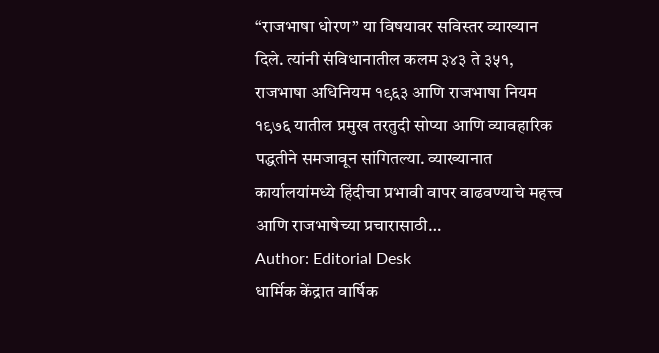“राजभाषा धोरण” या विषयावर सविस्तर व्याख्यान दिले. त्यांनी संविधानातील कलम ३४३ ते ३५१, राजभाषा अधिनियम १९६३ आणि राजभाषा नियम १९७६ यातील प्रमुख तरतुदी सोप्या आणि व्यावहारिक पद्धतीने समजावून सांगितल्या. व्याख्यानात कार्यालयांमध्ये हिंदीचा प्रभावी वापर वाढवण्याचे महत्त्व आणि राजभाषेच्या प्रचारासाठी…
Author: Editorial Desk
धार्मिक केंद्रात वार्षिक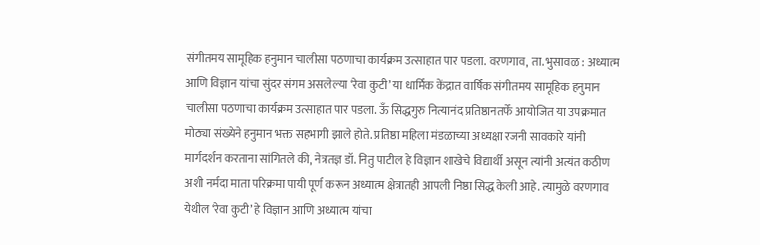संगीतमय सामूहिक हनुमान चालीसा पठणाचा कार्यक्रम उत्साहात पार पडला. वरणगाव, ता. भुसावळ : अध्यात्म आणि विज्ञान यांचा सुंदर संगम असलेल्या ‘रेवा कुटी’ या धार्मिक केंद्रात वार्षिक संगीतमय सामूहिक हनुमान चालीसा पठणाचा कार्यक्रम उत्साहात पार पडला. ऊँ सिद्धगुरु नित्यानंद प्रतिष्ठानतर्फे आयोजित या उपक्रमात मोठ्या संख्येने हनुमान भक्त सहभागी झाले होते. प्रतिष्ठा महिला मंडळाच्या अध्यक्षा रजनी सावकारे यांनी मार्गदर्शन करताना सांगितले की, नेत्रतज्ञ डॉ. नितु पाटील हे विज्ञान शाखेचे विद्यार्थी असून त्यांनी अत्यंत कठीण अशी नर्मदा माता परिक्रमा पायी पूर्ण करून अध्यात्म क्षेत्रातही आपली निष्ठा सिद्ध केली आहे. त्यामुळे वरणगाव येथील ‘रेवा कुटी’ हे विज्ञान आणि अध्यात्म यांचा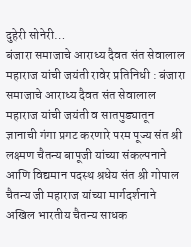दुहेरी सोनेरी…
बंजारा समाजाचे आराध्य दैवत संत सेवालाल महाराज यांची जयंती रावेर प्रतिनिधी : बंजारा समाजाचे आराध्य दैवत संत सेवालाल महाराज यांची जयंती व सातपुड्यातून ज्ञानाची गंगा प्रगट करणारे परम पूज्य संत श्री लक्ष्मण चैतन्य बापूजी यांच्या संकल्पनाने आणि विद्यमान पदस्थ श्रधेय संत श्री गोपाल चैतन्य जी महाराज यांच्या मार्गदर्शनाने अखिल भारतीय चैतन्य साधक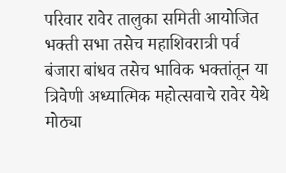परिवार रावेर तालुका समिती आयोजित भक्ती सभा तसेच महाशिवरात्री पर्व बंजारा बांधव तसेच भाविक भक्तांतून या त्रिवेणी अध्यात्मिक महोत्सवाचे रावेर येथे मोठ्या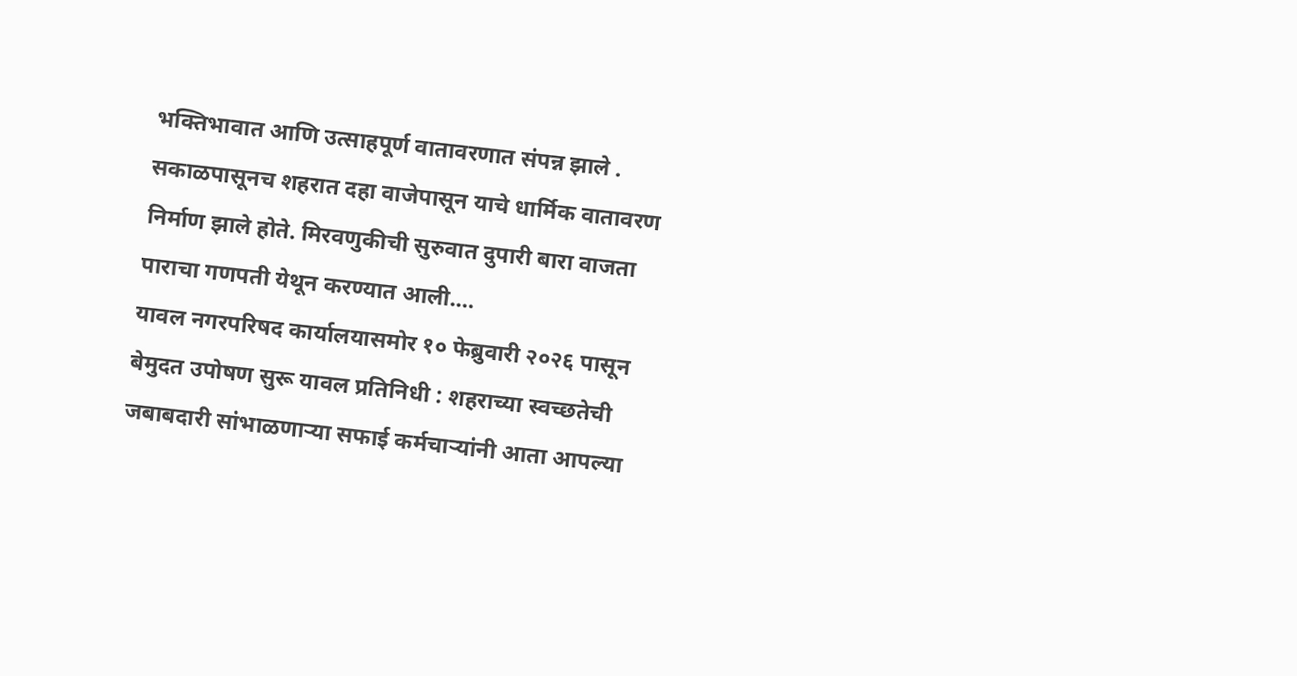भक्तिभावात आणि उत्साहपूर्ण वातावरणात संपन्न झाले . सकाळपासूनच शहरात दहा वाजेपासून याचे धार्मिक वातावरण निर्माण झाले होते. मिरवणुकीची सुरुवात दुपारी बारा वाजता पाराचा गणपती येथून करण्यात आली.…
यावल नगरपरिषद कार्यालयासमोर १० फेब्रुवारी २०२६ पासून बेमुदत उपोषण सुरू यावल प्रतिनिधी : शहराच्या स्वच्छतेची जबाबदारी सांभाळणाऱ्या सफाई कर्मचाऱ्यांनी आता आपल्या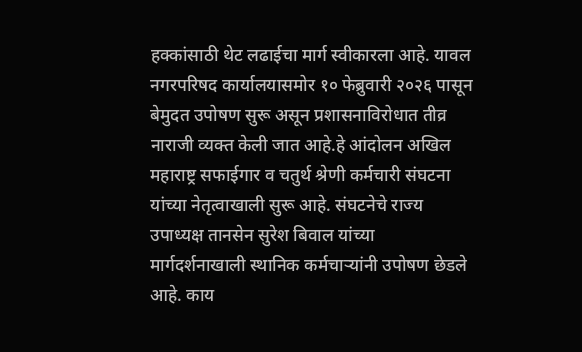हक्कांसाठी थेट लढाईचा मार्ग स्वीकारला आहे. यावल नगरपरिषद कार्यालयासमोर १० फेब्रुवारी २०२६ पासून बेमुदत उपोषण सुरू असून प्रशासनाविरोधात तीव्र नाराजी व्यक्त केली जात आहे.हे आंदोलन अखिल महाराष्ट्र सफाईगार व चतुर्थ श्रेणी कर्मचारी संघटना यांच्या नेतृत्वाखाली सुरू आहे. संघटनेचे राज्य उपाध्यक्ष तानसेन सुरेश बिवाल यांच्या मार्गदर्शनाखाली स्थानिक कर्मचाऱ्यांनी उपोषण छेडले आहे. काय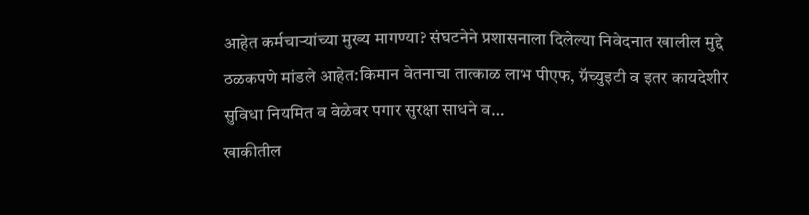आहेत कर्मचाऱ्यांच्या मुख्य मागण्या? संघटनेने प्रशासनाला दिलेल्या निवेदनात खालील मुद्दे ठळकपणे मांडले आहेत:किमान वेतनाचा तात्काळ लाभ पीएफ, ग्रॅच्युइटी व इतर कायदेशीर सुविधा नियमित व वेळेवर पगार सुरक्षा साधने व…
खाकीतील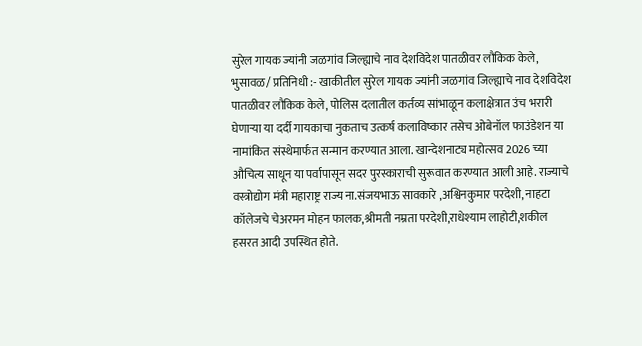सुरेल गायक ज्यांनी जळगांव जिल्ह्याचे नाव देशविदेश पातळीवर लौकिक केले, भुसावळ/ प्रतिनिधी :- खाकीतील सुरेल गायक ज्यांनी जळगांव जिल्ह्याचे नाव देशविदेश पातळीवर लौकिक केले, पोलिस दलातील कर्तव्य सांभाळून कलाक्षेत्रात उंच भरारी घेणाऱ्या या दर्दी गायकाचा नुकताच उत्कर्ष कलाविष्कार तसेच ओबेनॉल फाउंडेशन या नामांकित संस्थेमार्फत सन्मान करण्यात आला. खान्देशनाट्य महोत्सव 2026 च्या औचित्य साधून या पर्वापासून सदर पुरस्काराची सुरूवात करण्यात आली आहे. राज्याचे वस्त्रोद्योग मंत्री महाराष्ट्र राज्य ना.संजयभाऊ सावकारे ,अश्विनकुमार परदेशी, नाहटा कॉलेजचे चेअरमन मोहन फालक,श्रीमती नम्रता परदेशी,राधेश्याम लाहोटी,शकील हसरत आदी उपस्थित होते.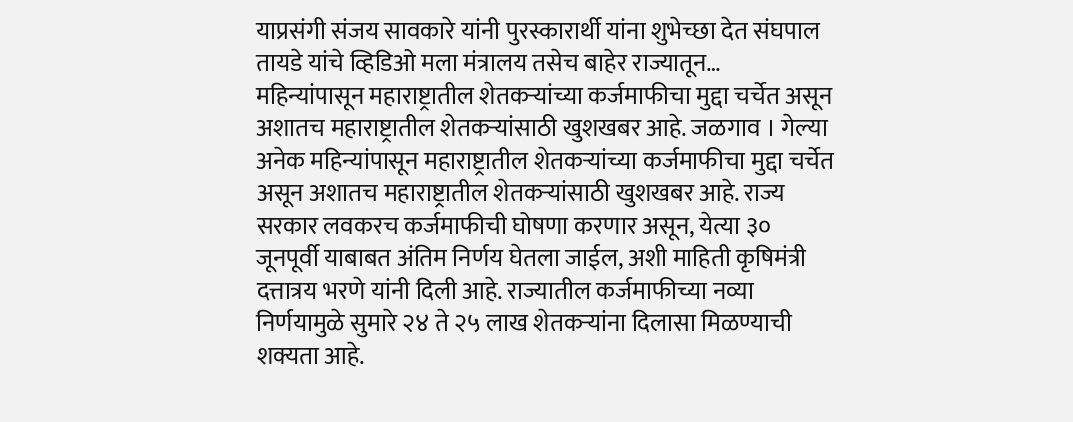याप्रसंगी संजय सावकारे यांनी पुरस्कारार्थी यांना शुभेच्छा देत संघपाल तायडे यांचे व्हिडिओ मला मंत्रालय तसेच बाहेर राज्यातून…
महिन्यांपासून महाराष्ट्रातील शेतकऱ्यांच्या कर्जमाफीचा मुद्दा चर्चेत असून अशातच महाराष्ट्रातील शेतकऱ्यांसाठी खुशखबर आहे. जळगाव । गेल्या अनेक महिन्यांपासून महाराष्ट्रातील शेतकऱ्यांच्या कर्जमाफीचा मुद्दा चर्चेत असून अशातच महाराष्ट्रातील शेतकऱ्यांसाठी खुशखबर आहे. राज्य सरकार लवकरच कर्जमाफीची घोषणा करणार असून, येत्या ३० जूनपूर्वी याबाबत अंतिम निर्णय घेतला जाईल, अशी माहिती कृषिमंत्री दत्तात्रय भरणे यांनी दिली आहे. राज्यातील कर्जमाफीच्या नव्या निर्णयामुळे सुमारे २४ ते २५ लाख शेतकऱ्यांना दिलासा मिळण्याची शक्यता आहे.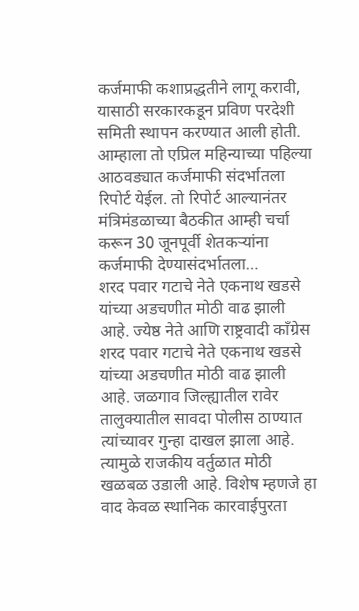कर्जमाफी कशाप्रद्धतीने लागू करावी, यासाठी सरकारकडून प्रविण परदेशी समिती स्थापन करण्यात आली होती. आम्हाला तो एप्रिल महिन्याच्या पहिल्या आठवड्यात कर्जमाफी संदर्भातला रिपोर्ट येईल. तो रिपोर्ट आल्यानंतर मंत्रिमंडळाच्या बैठकीत आम्ही चर्चा करून 30 जूनपूर्वी शेतकऱ्यांना कर्जमाफी देण्यासंदर्भातला…
शरद पवार गटाचे नेते एकनाथ खडसे यांच्या अडचणीत मोठी वाढ झाली आहे. ज्येष्ठ नेते आणि राष्ट्रवादी काँग्रेस शरद पवार गटाचे नेते एकनाथ खडसे यांच्या अडचणीत मोठी वाढ झाली आहे. जळगाव जिल्ह्यातील रावेर तालुक्यातील सावदा पोलीस ठाण्यात त्यांच्यावर गुन्हा दाखल झाला आहे. त्यामुळे राजकीय वर्तुळात मोठी खळबळ उडाली आहे. विशेष म्हणजे हा वाद केवळ स्थानिक कारवाईपुरता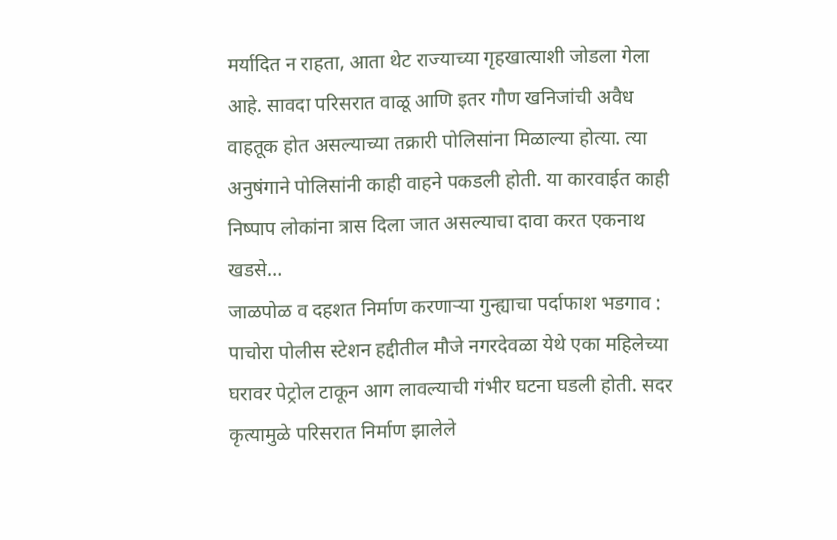मर्यादित न राहता, आता थेट राज्याच्या गृहखात्याशी जोडला गेला आहे. सावदा परिसरात वाळू आणि इतर गौण खनिजांची अवैध वाहतूक होत असल्याच्या तक्रारी पोलिसांना मिळाल्या होत्या. त्या अनुषंगाने पोलिसांनी काही वाहने पकडली होती. या कारवाईत काही निष्पाप लोकांना त्रास दिला जात असल्याचा दावा करत एकनाथ खडसे…
जाळपोळ व दहशत निर्माण करणाऱ्या गुन्ह्याचा पर्दाफाश भडगाव : पाचोरा पोलीस स्टेशन हद्दीतील मौजे नगरदेवळा येथे एका महिलेच्या घरावर पेट्रोल टाकून आग लावल्याची गंभीर घटना घडली होती. सदर कृत्यामुळे परिसरात निर्माण झालेले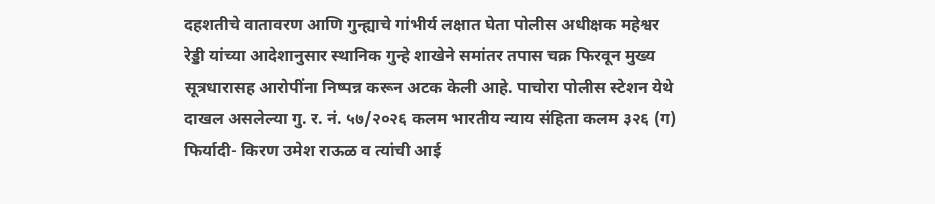दहशतीचे वातावरण आणि गुन्ह्याचे गांभीर्य लक्षात घेता पोलीस अधीक्षक महेश्वर रेड्डी यांच्या आदेशानुसार स्थानिक गुन्हे शाखेने समांतर तपास चक्र फिरवून मुख्य सूत्रधारासह आरोपींना निष्पन्न करून अटक केली आहे. पाचोरा पोलीस स्टेशन येथे दाखल असलेल्या गु. र. नं. ५७/२०२६ कलम भारतीय न्याय संहिता कलम ३२६ (ग) फिर्यादी- किरण उमेश राऊळ व त्यांची आई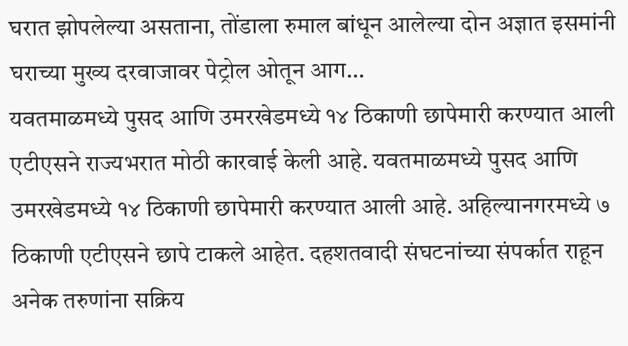घरात झोपलेल्या असताना, तोंडाला रुमाल बांधून आलेल्या दोन अज्ञात इसमांनी घराच्या मुख्य दरवाजावर पेट्रोल ओतून आग…
यवतमाळमध्ये पुसद आणि उमरखेडमध्ये १४ ठिकाणी छापेमारी करण्यात आली एटीएसने राज्यभरात मोठी कारवाई केली आहे. यवतमाळमध्ये पुसद आणि उमरखेडमध्ये १४ ठिकाणी छापेमारी करण्यात आली आहे. अहिल्यानगरमध्ये ७ ठिकाणी एटीएसने छापे टाकले आहेत. दहशतवादी संघटनांच्या संपर्कात राहून अनेक तरुणांना सक्रिय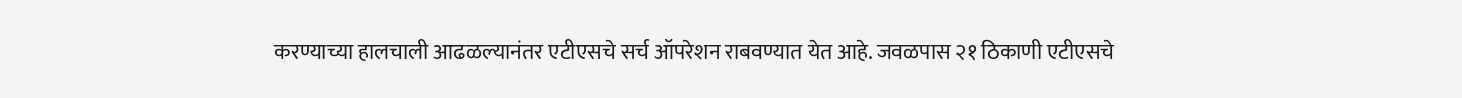करण्याच्या हालचाली आढळल्यानंतर एटीएसचे सर्च ऑपरेशन राबवण्यात येत आहे. जवळपास २१ ठिकाणी एटीएसचे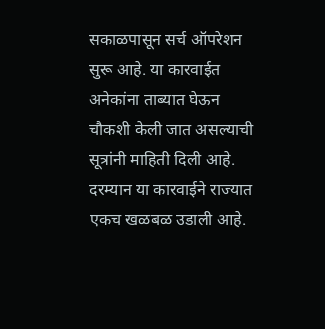सकाळपासून सर्च ऑपरेशन सुरू आहे. या कारवाईत अनेकांना ताब्यात घेऊन चौकशी केली जात असल्याची सूत्रांनी माहिती दिली आहे. दरम्यान या कारवाईने राज्यात एकच खळबळ उडाली आहे.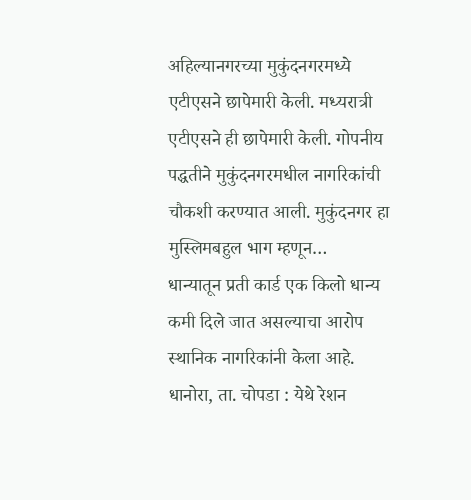अहिल्यानगरच्या मुकुंदनगरमध्ये एटीएसने छापेमारी केली. मध्यरात्री एटीएसने ही छापेमारी केली. गोपनीय पद्धतीने मुकुंदनगरमधील नागरिकांची चौकशी करण्यात आली. मुकुंदनगर हा मुस्लिमबहुल भाग म्हणून…
धान्यातून प्रती कार्ड एक किलो धान्य कमी दिले जात असल्याचा आरोप स्थानिक नागरिकांनी केला आहे. धानोरा, ता. चोपडा : येथे रेशन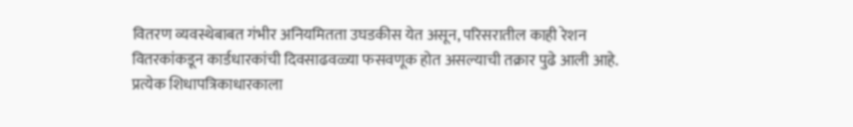वितरण व्यवस्थेबाबत गंभीर अनियमितता उघडकीस येत असून, परिसरातील काही रेशन वितरकांकडून कार्डधारकांची दिवसाढवळ्या फसवणूक होत असल्याची तक्रार पुढे आली आहे. प्रत्येक शिधापत्रिकाधारकाला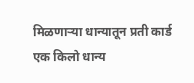मिळणाऱ्या धान्यातून प्रती कार्ड एक किलो धान्य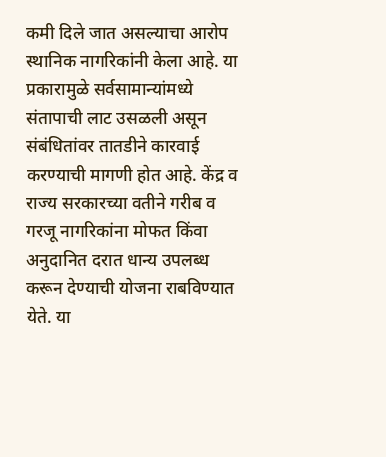कमी दिले जात असल्याचा आरोप स्थानिक नागरिकांनी केला आहे. या प्रकारामुळे सर्वसामान्यांमध्ये संतापाची लाट उसळली असून संबंधितांवर तातडीने कारवाई करण्याची मागणी होत आहे. केंद्र व राज्य सरकारच्या वतीने गरीब व गरजू नागरिकांना मोफत किंवा अनुदानित दरात धान्य उपलब्ध करून देण्याची योजना राबविण्यात येते. या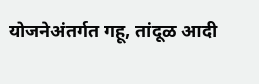योजनेअंतर्गत गहू, तांदूळ आदी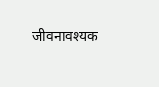जीवनावश्यक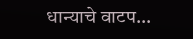धान्याचे वाटप…